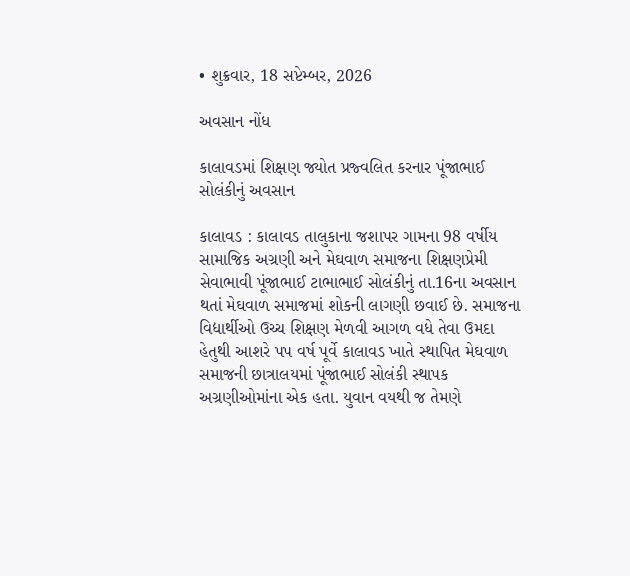• શુક્રવાર, 18 સપ્ટેમ્બર, 2026

અવસાન નોંધ

કાલાવડમાં શિક્ષણ જ્યોત પ્રજ્વલિત કરનાર પૂંજાભાઈ સોલંકીનું અવસાન

કાલાવડ : કાલાવડ તાલુકાના જશાપર ગામના 98 વર્ષીય સામાજિક અગ્રણી અને મેઘવાળ સમાજના શિક્ષણપ્રેમી સેવાભાવી પૂંજાભાઈ ટાભાભાઈ સોલંકીનું તા.16ના અવસાન થતાં મેઘવાળ સમાજમાં શોકની લાગણી છવાઈ છે. સમાજના વિદ્યાર્થીઓ ઉચ્ચ શિક્ષણ મેળવી આગળ વધે તેવા ઉમદા હેતુથી આશરે પપ વર્ષ પૂર્વે કાલાવડ ખાતે સ્થાપિત મેઘવાળ સમાજની છાત્રાલયમાં પૂંજાભાઈ સોલંકી સ્થાપક અગ્રણીઓમાંના એક હતા. યુવાન વયથી જ તેમણે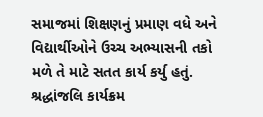સમાજમાં શિક્ષણનું પ્રમાણ વધે અને વિદ્યાર્થીઓને ઉચ્ચ અભ્યાસની તકો મળે તે માટે સતત કાર્ય કર્યુ હતું. શ્રદ્ધાંજલિ કાર્યક્રમ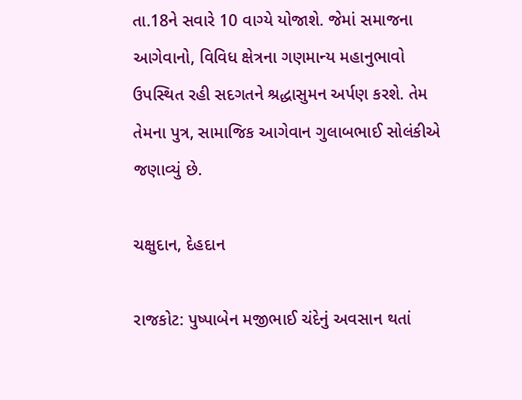તા.18ને સવારે 10 વાગ્યે યોજાશે. જેમાં સમાજના આગેવાનો, વિવિધ ક્ષેત્રના ગણમાન્ય મહાનુભાવો ઉપસ્થિત રહી સદગતને શ્રદ્ધાસુમન અર્પણ કરશે. તેમ તેમના પુત્ર, સામાજિક આગેવાન ગુલાબભાઈ સોલંકીએ જણાવ્યું છે.

ચક્ષુદાન, દેહદાન

રાજકોટ: પુષ્પાબેન મજીભાઈ ચંદેનું અવસાન થતાં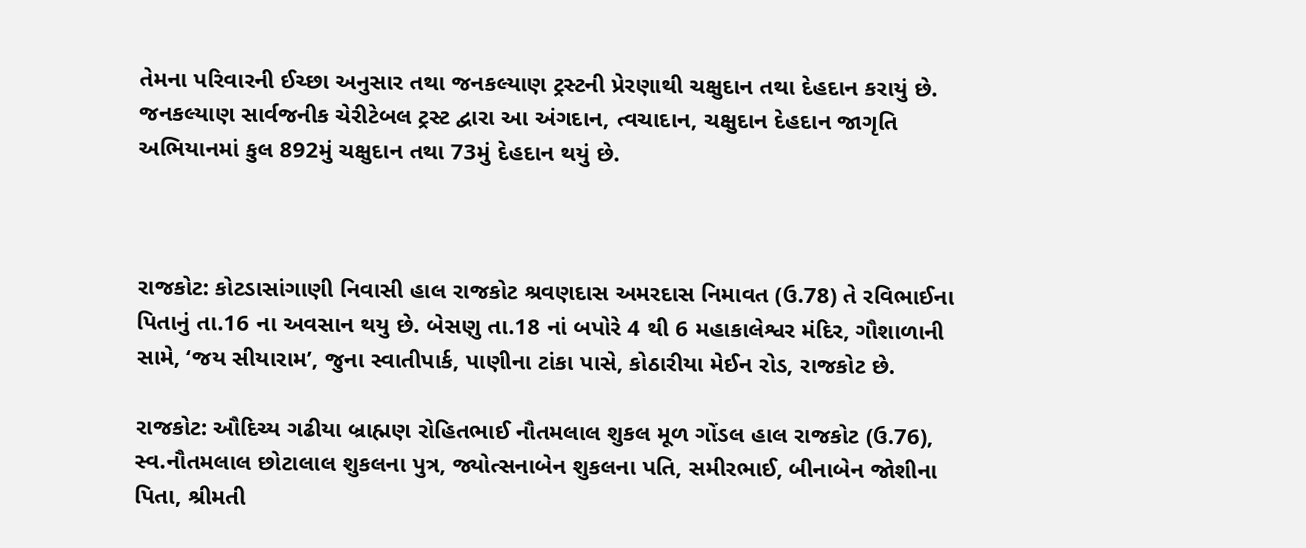તેમના પરિવારની ઈચ્છા અનુસાર તથા જનકલ્યાણ ટ્રસ્ટની પ્રેરણાથી ચક્ષુદાન તથા દેહદાન કરાયું છે. જનકલ્યાણ સાર્વજનીક ચેરીટેબલ ટ્રસ્ટ દ્વારા આ અંગદાન, ત્વચાદાન, ચક્ષુદાન દેહદાન જાગૃતિ અભિયાનમાં કુલ 892મું ચક્ષુદાન તથા 73મું દેહદાન થયું છે.



રાજકોટ: કોટડાસાંગાણી નિવાસી હાલ રાજકોટ શ્રવણદાસ અમરદાસ નિમાવત (ઉ.78) તે રવિભાઈના પિતાનું તા.16 ના અવસાન થયુ છે. બેસણુ તા.18 નાં બપોરે 4 થી 6 મહાકાલેશ્વર મંદિર, ગૌશાળાની સામે, ‘જય સીયારામ’, જુના સ્વાતીપાર્ક, પાણીના ટાંકા પાસે, કોઠારીયા મેઈન રોડ, રાજકોટ છે.

રાજકોટ: ઔદિચ્ય ગઢીયા બ્રાહ્મણ રોહિતભાઈ નૌતમલાલ શુકલ મૂળ ગોંડલ હાલ રાજકોટ (ઉ.76), સ્વ.નૌતમલાલ છોટાલાલ શુકલના પુત્ર, જ્યોત્સનાબેન શુકલના પતિ, સમીરભાઈ, બીનાબેન જોશીના પિતા, શ્રીમતી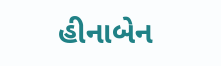હીનાબેન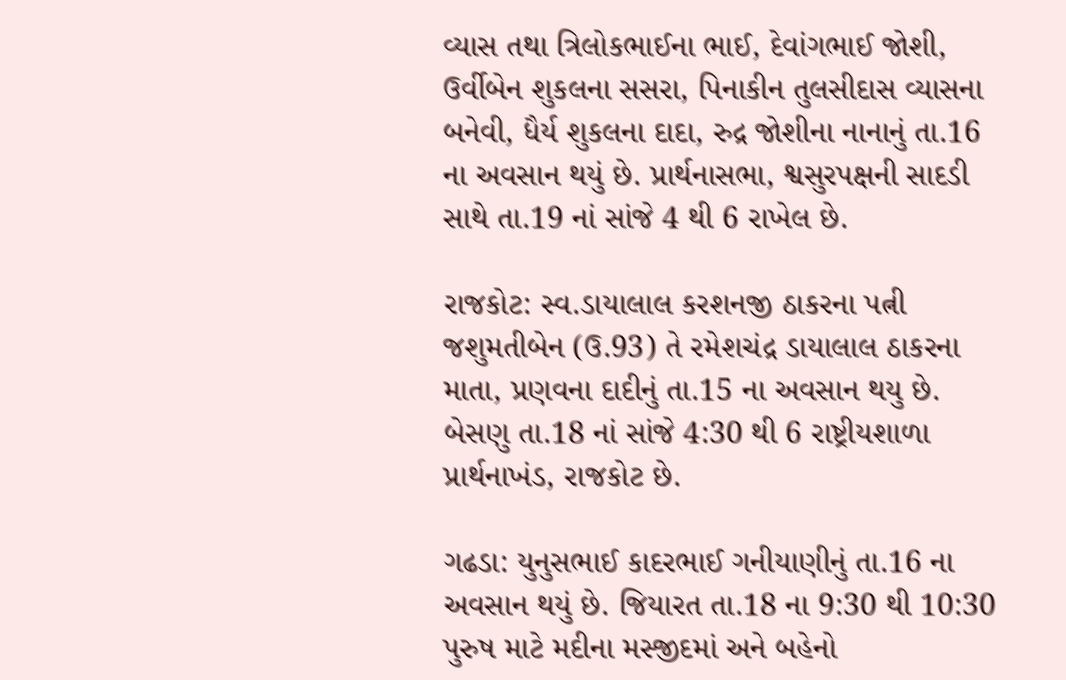વ્યાસ તથા ત્રિલોકભાઈના ભાઈ, દેવાંગભાઈ જોશી, ઉર્વીબેન શુકલના સસરા, પિનાકીન તુલસીદાસ વ્યાસના બનેવી, ધૈર્ય શુકલના દાદા, રુદ્ર જોશીના નાનાનું તા.16 ના અવસાન થયું છે. પ્રાર્થનાસભા, શ્વસુરપક્ષની સાદડી સાથે તા.19 નાં સાંજે 4 થી 6 રાખેલ છે.

રાજકોટ: સ્વ.ડાયાલાલ કરશનજી ઠાકરના પત્ની જશુમતીબેન (ઉ.93) તે રમેશચંદ્ર ડાયાલાલ ઠાકરના માતા, પ્રણવના દાદીનું તા.15 ના અવસાન થયુ છે. બેસણુ તા.18 નાં સાંજે 4:30 થી 6 રાષ્ટ્રીયશાળા પ્રાર્થનાખંડ, રાજકોટ છે.

ગઢડા: યુનુસભાઈ કાદરભાઈ ગનીયાણીનું તા.16 ના અવસાન થયું છે. જિયારત તા.18 ના 9:30 થી 10:30 પુરુષ માટે મદીના મસ્જીદમાં અને બહેનો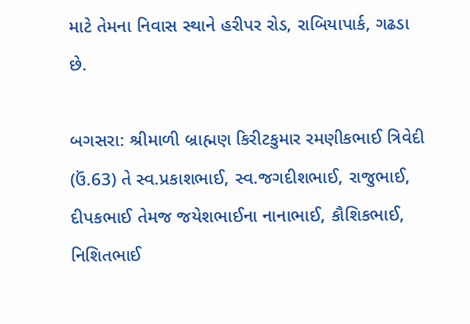માટે તેમના નિવાસ સ્થાને હરીપર રોડ, રાબિયાપાર્ક, ગઢડા છે.

બગસરા: શ્રીમાળી બ્રાહ્મણ કિરીટકુમાર રમણીકભાઈ ત્રિવેદી (ઉં.63) તે સ્વ.પ્રકાશભાઈ, સ્વ.જગદીશભાઈ, રાજુભાઈ, દીપકભાઈ તેમજ જયેશભાઈના નાનાભાઈ, કૌશિકભાઈ, નિશિતભાઈ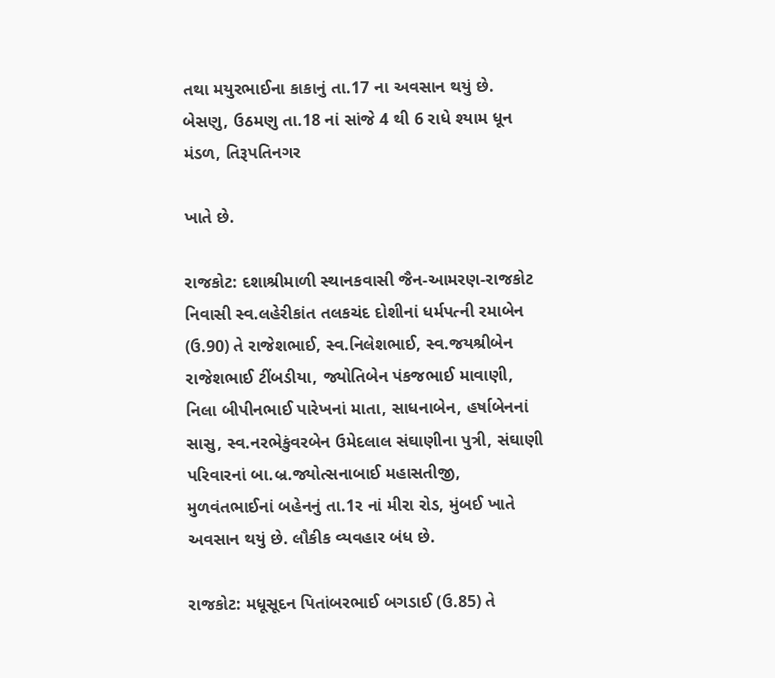તથા મયુરભાઈના કાકાનું તા.17 ના અવસાન થયું છે. બેસણુ, ઉઠમણુ તા.18 નાં સાંજે 4 થી 6 રાધે શ્યામ ધૂન મંડળ, તિરૂપતિનગર

ખાતે છે.

રાજકોટ: દશાશ્રીમાળી સ્થાનકવાસી જૈન-આમરણ-રાજકોટ નિવાસી સ્વ.લહેરીકાંત તલકચંદ દોશીનાં ધર્મપત્ની રમાબેન (ઉ.90) તે રાજેશભાઈ, સ્વ.નિલેશભાઈ, સ્વ.જયશ્રીબેન રાજેશભાઈ ટીંબડીયા, જ્યોતિબેન પંકજભાઈ માવાણી, નિલા બીપીનભાઈ પારેખનાં માતા, સાધનાબેન, હર્ષાબેનનાં સાસુ, સ્વ.નરભેકુંવરબેન ઉમેદલાલ સંઘાણીના પુત્રી, સંઘાણી પરિવારનાં બા.બ્ર.જ્યોત્સનાબાઈ મહાસતીજી, મુળવંતભાઈનાં બહેનનું તા.1ર નાં મીરા રોડ, મુંબઈ ખાતે અવસાન થયું છે. લૌકીક વ્યવહાર બંધ છે.

રાજકોટ: મધૂસૂદન પિતાંબરભાઈ બગડાઈ (ઉ.85) તે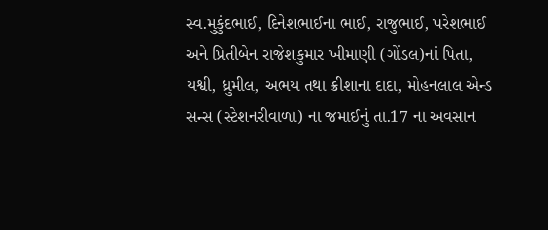સ્વ.મુકુંદભાઈ, દિનેશભાઈના ભાઈ, રાજુભાઈ, પરેશભાઈ અને પ્રિતીબેન રાજેશકુમાર ખીમાણી (ગોંડલ)નાં પિતા, યશ્વી, ધ્રુમીલ, અભય તથા ક્રીશાના દાદા, મોહનલાલ એન્ડ સન્સ (સ્ટેશનરીવાળા) ના જમાઈનું તા.17 ના અવસાન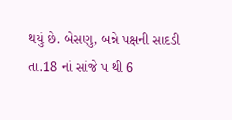થયું છે. બેસણુ, બન્ને પક્ષની સાદડી તા.18 નાં સાંજે પ થી 6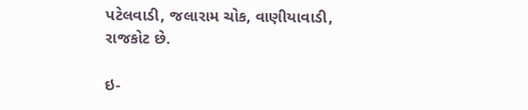પટેલવાડી, જલારામ ચોક, વાણીયાવાડી, રાજકોટ છે.

ઇ-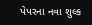પેપરના નવા શુલ્ક